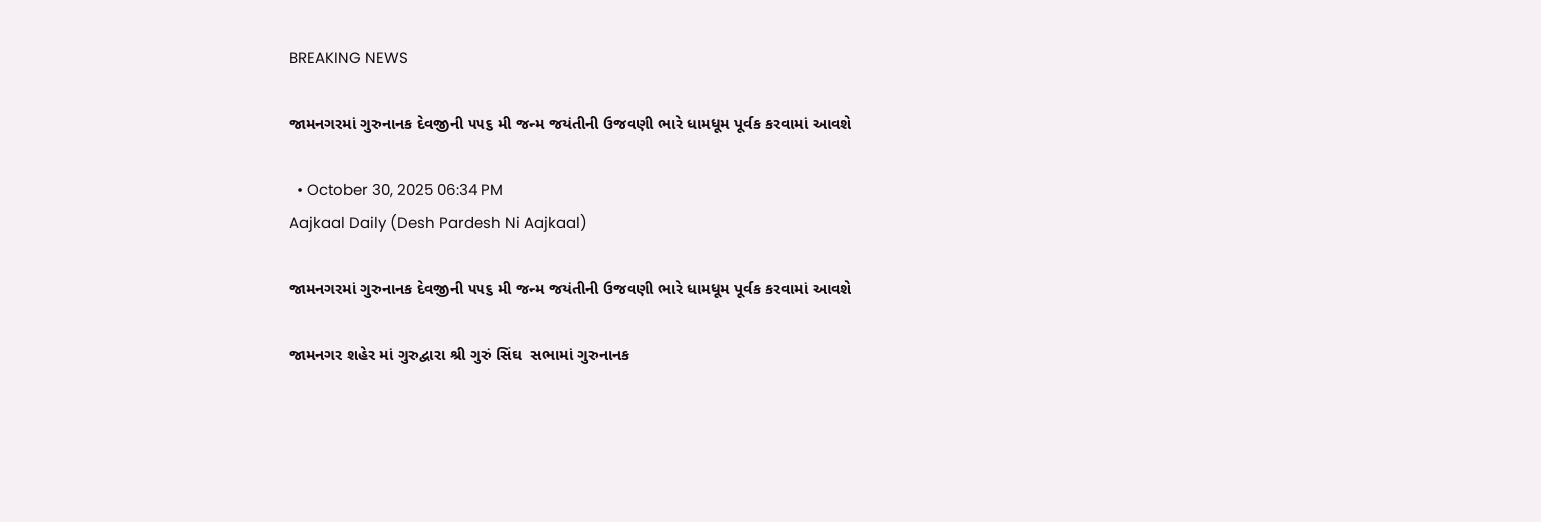BREAKING NEWS

જામનગરમાં ગુરુનાનક દેવજીની ૫૫૬ મી જન્મ જયંતીની ઉજવણી ભારે ધામધૂમ પૂર્વક કરવામાં આવશે

  • October 30, 2025 06:34 PM
Aajkaal Daily (Desh Pardesh Ni Aajkaal)

જામનગરમાં ગુરુનાનક દેવજીની ૫૫૬ મી જન્મ જયંતીની ઉજવણી ભારે ધામધૂમ પૂર્વક કરવામાં આવશે

જામનગર શહેર માં ગુરુદ્વારા શ્રી ગુરું સિંઘ  સભામાં ગુરુનાનક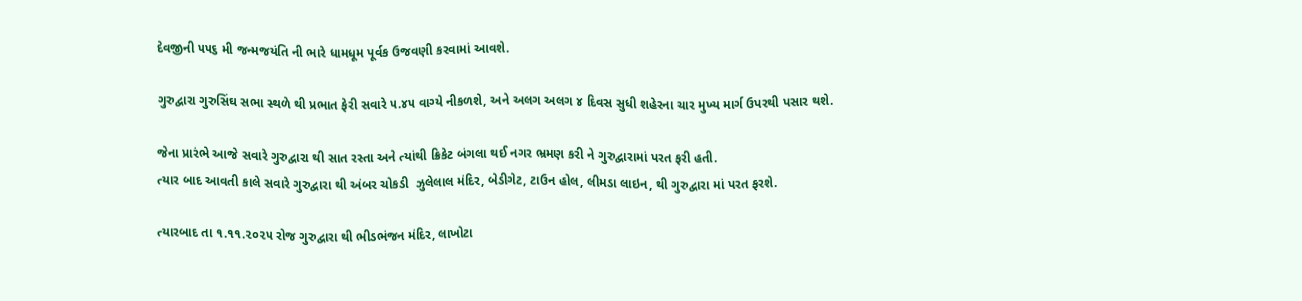દેવજીની ૫૫૬ મી જન્મજયંતિ ની ભારે ધામધૂમ પૂર્વક ઉજવણી કરવામાં આવશે.

ગુરુદ્વારા ગુરુસિંઘ સભા સ્થળે થી પ્રભાત ફેરી સવારે ૫.૪૫ વાગ્યે નીકળશે, અને અલગ અલગ ૪ દિવસ સુધી શહેરના ચાર મુખ્ય માર્ગ ઉપરથી પસાર થશે.

જેના પ્રારંભે આજે સવારે ગુરુદ્વારા થી સાત રસ્તા અને ત્યાંથી ક્રિકેટ બંગલા થઈ નગર ભ્રમણ કરી ને ગુરુદ્વારામાં પરત ફરી હતી.
ત્યાર બાદ આવતી કાલે સવારે ગુરુદ્વારા થી અંબર ચોકડી  ઝુલેલાલ મંદિર, બેડીગેટ, ટાઉન હોલ, લીમડા લાઇન, થી ગુરુદ્વારા માં પરત ફરશે.

ત્યારબાદ તા ૧.૧૧.૨૦૨૫ રોજ ગુરુદ્વારા થી ભીડભંજન મંદિર, લાખોટા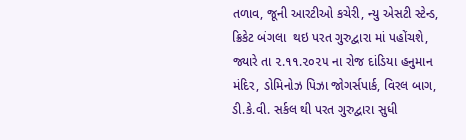તળાવ, જૂની આરટીઓ કચેરી, ન્યુ એસટી સ્ટેન્ડ,  ક્રિકેટ બંગલા  થઇ પરત ગુરુદ્વારા માં પહોંચશે, જ્યારે તા ૨.૧૧.૨૦૨૫ ના રોજ દાંડિયા હનુમાન મંદિર, ડોમિનોઝ પિઝા જોગર્સપાર્ક, વિરલ બાગ, ડી.કે.વી. સર્કલ થી પરત ગુરુદ્વારા સુધી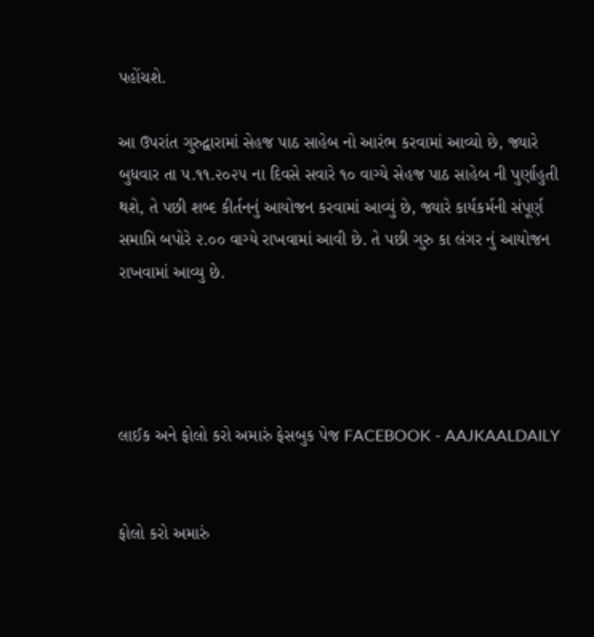પહોંચશે.

આ ઉપરાંત ગુરુદ્વારામાં સેહજ પાઠ સાહેબ નો આરંભ કરવામાં આવ્યો છે, જ્યારે બુધવાર તા ૫.૧૧.૨૦૨૫ ના દિવસે સવારે ૧૦ વાગ્યે સેહજ પાઠ સાહેબ ની પુર્ણાહુતી થશે, તે પછી શબ્દ કીર્તનનું આયોજન કરવામાં આવ્યું છે, જ્યારે કાર્યકર્મની સંપૂર્ણ સમાપ્તિ બપોરે ૨.૦૦ વાગ્યે રાખવામાં આવી છે. તે પછી ગુરુ કા લંગર નું આયોજન  રાખવામાં આવ્યુ છે.




લાઈક અને ફોલો કરો અમારું ફેસબુક પેજ FACEBOOK - AAJKAALDAILY


ફોલો કરો અમારું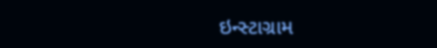ઇન્સ્ટાગ્રામ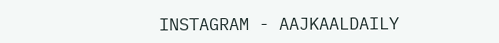INSTAGRAM - AAJKAALDAILY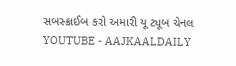સબસ્ક્રાઈબ કરો અમારી યૂ ટ્યૂબ ચેનલ YOUTUBE - AAJKAALDAILY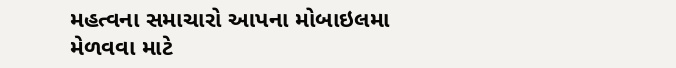મહત્વના સમાચારો આપના મોબાઇલમા મેળવવા માટે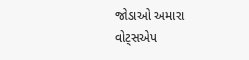જોડાઓ અમારા વોટ્સએપ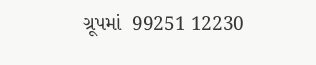ગ્રૂપમાં  99251 12230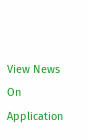View News On Application